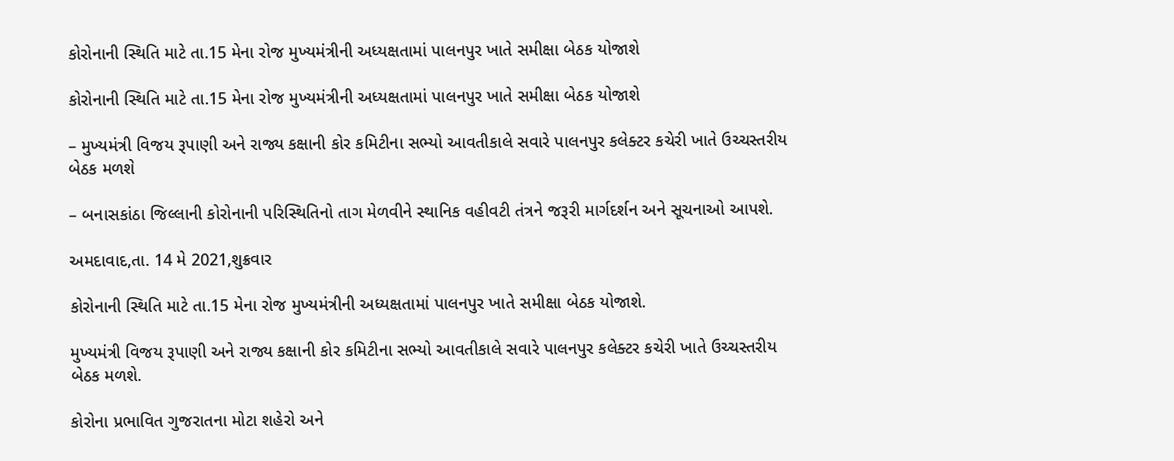કોરોનાની સ્થિતિ માટે તા.15 મેના રોજ મુખ્યમંત્રીની અધ્યક્ષતામાં પાલનપુર ખાતે સમીક્ષા બેઠક યોજાશે

કોરોનાની સ્થિતિ માટે તા.15 મેના રોજ મુખ્યમંત્રીની અધ્યક્ષતામાં પાલનપુર ખાતે સમીક્ષા બેઠક યોજાશે

– મુખ્યમંત્રી વિજય રૂપાણી અને રાજ્ય કક્ષાની કોર કમિટીના સભ્યો આવતીકાલે સવારે પાલનપુર કલેક્ટર કચેરી ખાતે ઉચ્ચસ્તરીય બેઠક મળશે

– બનાસકાંઠા જિલ્લાની કોરોનાની પરિસ્થિતિનો તાગ મેળવીને સ્થાનિક વહીવટી તંત્રને જરૂરી માર્ગદર્શન અને સૂચનાઓ આપશે.

અમદાવાદ,તા. 14 મે 2021,શુક્રવાર

કોરોનાની સ્થિતિ માટે તા.15 મેના રોજ મુખ્યમંત્રીની અધ્યક્ષતામાં પાલનપુર ખાતે સમીક્ષા બેઠક યોજાશે.

મુખ્યમંત્રી વિજય રૂપાણી અને રાજ્ય કક્ષાની કોર કમિટીના સભ્યો આવતીકાલે સવારે પાલનપુર કલેક્ટર કચેરી ખાતે ઉચ્ચસ્તરીય બેઠક મળશે.

કોરોના પ્રભાવિત ગુજરાતના મોટા શહેરો અને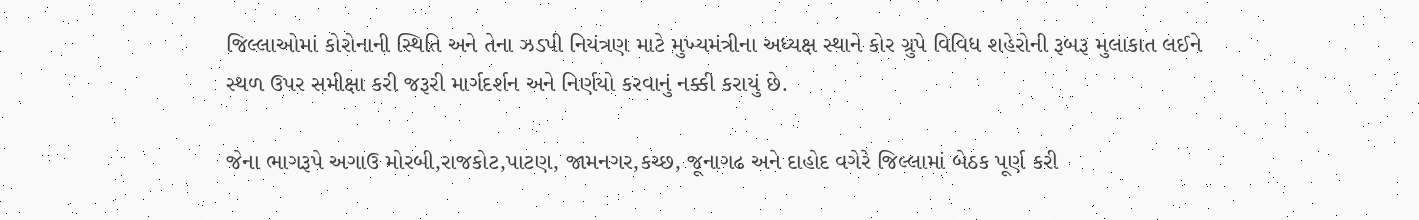જિલ્લાઓમાં કોરોનાની સ્થિતિ અને તેના ઝડપી નિયંત્રણ માટે મુખ્યમંત્રીના અધ્યક્ષ સ્થાને કોર ગ્રુપે વિવિધ શહેરોની રૂબરૂ મુલાકાત લઈને સ્થળ ઉપર સમીક્ષા કરી જરૂરી માર્ગદર્શન અને નિર્ણયો કરવાનું નક્કી કરાયું છે.

જેના ભાગરૂપે અગાઉ મોરબી,રાજકોટ,પાટણ, જામનગર,કચ્છ, જૂનાગઢ અને દાહોદ વગેરે જિલ્લામાં બેઠક પૂર્ણ કરી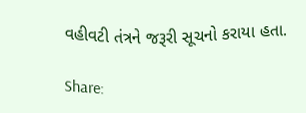વહીવટી તંત્રને જરૂરી સૂચનો કરાયા હતા.

Share: